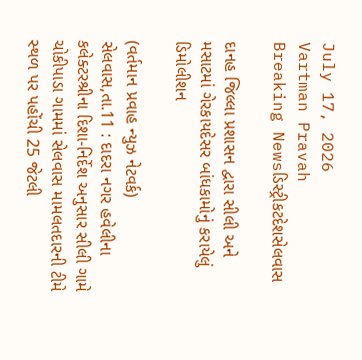July 17, 2026
Vartman Pravah
Breaking Newsડિસ્ટ્રીકટદેશસેલવાસ

દાનહ જિલ્લા પ્રશાસન દ્વારા સીલી અને મસાટમાં ગેરકાયદેસર બાંધકામોનું કરાયેલું ડિમોલીશન

(વર્તમાન પ્રવાહ ન્‍યુઝ નેટવર્ક)
સેલવાસ,તા.11 : દાદરા નગર હવેલીના કલેક્‍ટરશ્રીના દિશા-નિર્દેશ અનુસાર સીલી ગામે ચોકીપાડા ગામમાં સેલવાસ મામલતદારની ટીમે સ્‍થળ પર પહોંચી 25 જેટલી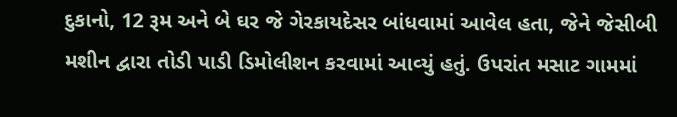દુકાનો, 12 રૂમ અને બે ઘર જે ગેરકાયદેસર બાંધવામાં આવેલ હતા, જેને જેસીબી મશીન દ્વારા તોડી પાડી ડિમોલીશન કરવામાં આવ્‍યું હતું. ઉપરાંત મસાટ ગામમાં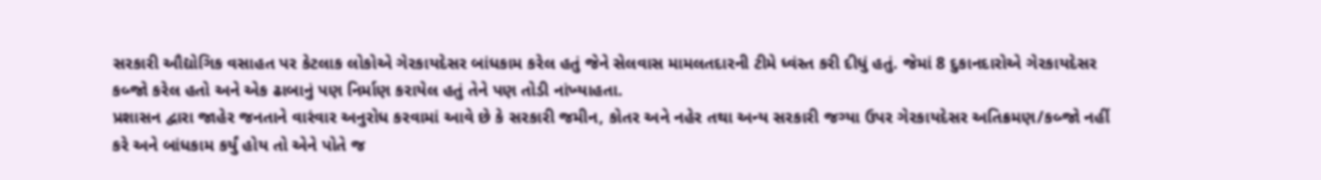સરકારી ઔદ્યોગિક વસાહત પર કેટલાક લોકોએ ગેરકાયદેસર બાંધકામ કરેલ હતું જેને સેલવાસ મામલતદારની ટીમે ધ્‍વંસ્‍ત કરી દીધું હતું. જેમાં 8 દુકાનદારોએ ગેરકાયદેસર કબ્‍જો કરેલ હતો અને એક ઢાબાનું પણ નિર્માણ કરાયેલ હતું તેને પણ તોડી નાંખ્‍યાહતા.
પ્રશાસન દ્વારા જાહેર જનતાને વારંવાર અનુરોધ કરવામાં આવે છે કે સરકારી જમીન, કોતર અને નહેર તથા અન્‍ય સરકારી જગ્‍યા ઉપર ગેરકાયદેસર અતિક્રમણ/કબ્‍જો નહીં કરે અને બાંધકામ કર્યું હોય તો એને પોતે જ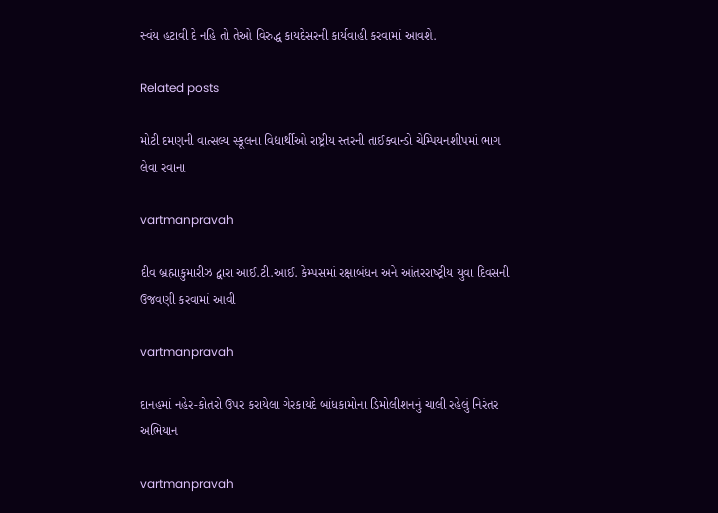સ્‍વંય હટાવી દે નહિ તો તેઓ વિરુદ્ધ કાયદેસરની કાર્યવાહી કરવામાં આવશે.

Related posts

મોટી દમણની વાત્સલ્ય સ્કૂલના વિદ્યાર્થીઓ રાષ્ટ્રીય સ્તરની તાઈક્વાન્ડો ચેમ્પિયનશીપમાં ભાગ લેવા રવાના

vartmanpravah

દીવ બ્રહ્માકુમારીઝ દ્વારા આઈ.ટી.આઈ. કેમ્‍પસમાં રક્ષાબંધન અને આંતરરાષ્‍ટ્રીય યુવા દિવસની ઉજવણી કરવામાં આવી

vartmanpravah

દાનહમાં નહેર-કોતરો ઉપર કરાયેલા ગેરકાયદે બાંધકામોના ડિમોલીશનનું ચાલી રહેલું નિરંતર અભિયાન

vartmanpravah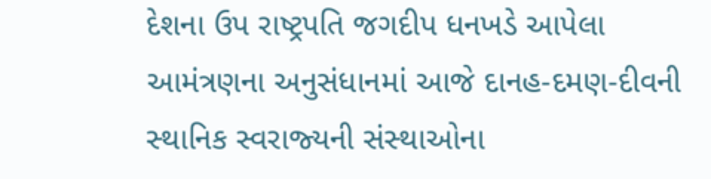દેશના ઉપ રાષ્‍ટ્રપતિ જગદીપ ધનખડે આપેલા આમંત્રણના અનુસંધાનમાં આજે દાનહ-દમણ-દીવની સ્‍થાનિક સ્‍વરાજ્‍યની સંસ્‍થાઓના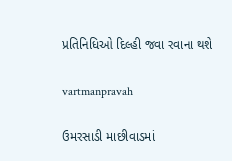પ્રતિનિધિઓ દિલ્‍હી જવા રવાના થશે

vartmanpravah

ઉમરસાડી માછીવાડમાં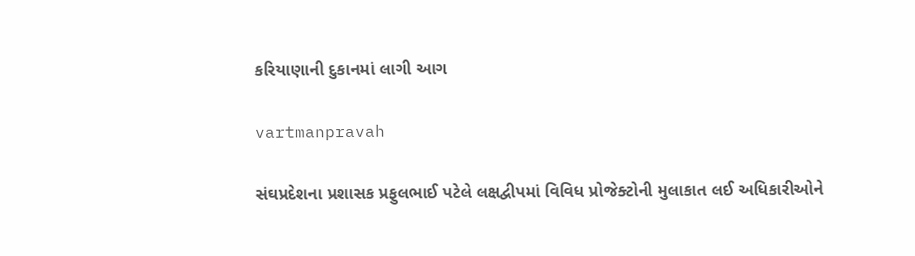કરિયાણાની દુકાનમાં લાગી આગ

vartmanpravah

સંઘપ્રદેશના પ્રશાસક પ્રફુલભાઈ પટેલે લક્ષદ્વીપમાં વિવિધ પ્રોજેક્‍ટોની મુલાકાત લઈ અધિકારીઓને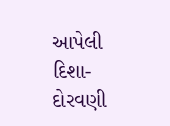આપેલી દિશા-દોરવણી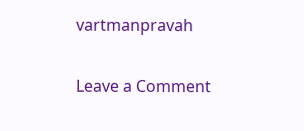vartmanpravah

Leave a Comment